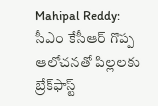Mahipal Reddy: సీఎం కేసీఆర్ గొప్ప ఆలోచనతో పిల్లలకు బ్రేక్‌ఫాస్ట్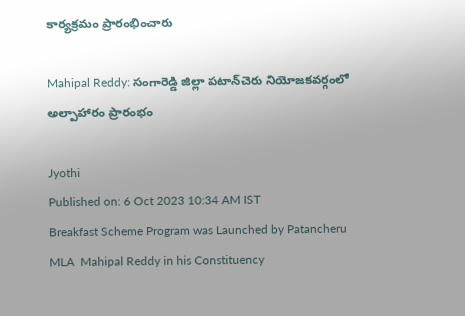కార్యక్రమం ప్రారంభించారు

Mahipal Reddy: సంగారెడ్డి జిల్లా పటాన్‌చెరు నియోజకవర్గంలో అల్పాహారం ప్రారంభం

Jyothi
Published on: 6 Oct 2023 10:34 AM IST
Breakfast Scheme Program was Launched by Patancheru MLA  Mahipal Reddy in his Constituency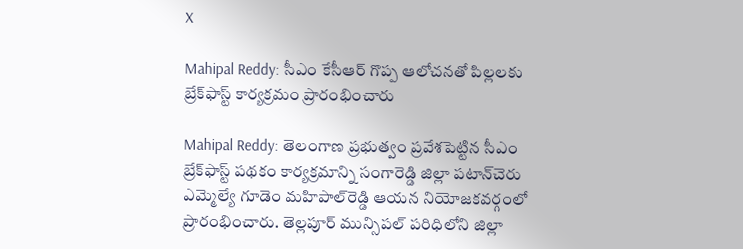X

Mahipal Reddy: సీఎం కేసీఆర్ గొప్ప ఆలోచనతో పిల్లలకు బ్రేక్‌ఫాస్ట్ కార్యక్రమం ప్రారంభించారు

Mahipal Reddy: తెలంగాణ ప్రభుత్వం ప్రవేశపెట్టిన సీఎం బ్రేక్‌ఫాస్ట్ పథకం కార్యక్రమాన్ని సంగారెడ్డి జిల్లా పటాన్‌చెరు ఎమ్మెల్యే గూడెం మహిపాల్‌రెడ్డి ఆయన నియోజకవర్గంలో ప్రారంభించారు. తెల్లపూర్ మున్సిపల్ పరిధిలోని జిల్లా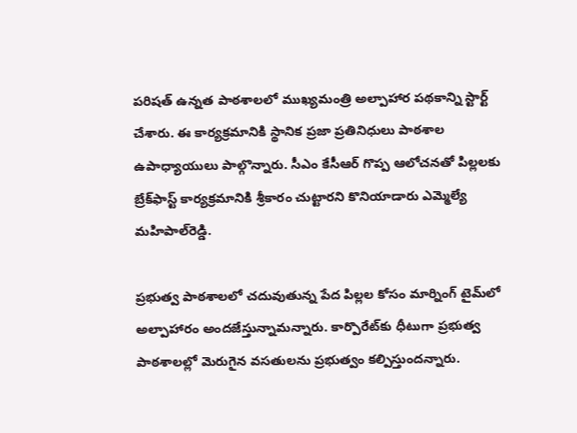పరిషత్ ఉన్నత పాఠశాలలో ముఖ్యమంత్రి అల్పాహార పథకాన్ని స్టార్ట్ చేశారు. ఈ కార్యక్రమానికి స్థానిక ప్రజా ప్రతినిధులు పాఠశాల ఉపాధ్యాయులు పాల్గొన్నారు. సీఎం కేసీఆర్ గొప్ప ఆలోచనతో పిల్లలకు బ్రేక్‌ఫాస్ట్ కార్యక్రమానికి శ్రీకారం చుట్టారని కొనియాడారు ఎమ్మెల్యే మహిపాల్‌రెడ్డి.

ప్రభుత్వ పాఠశాలలో చదువుతున్న పేద పిల్లల కోసం మార్నింగ్ టైమ్‌లో అల్పాహారం అందజేస్తున్నామన్నారు. కార్పొరేట్‌కు ధీటుగా ప్రభుత్వ పాఠశాలల్లో మెరుగైన వసతులను ప్రభుత్వం కల్పిస్తుందన్నారు.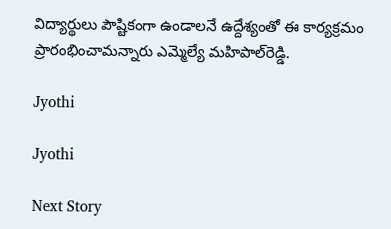విద్యార్థులు పౌష్టికంగా ఉండాలనే ఉద్దేశ్యంతో ఈ కార్యక్రమం ప్రారంభించామన్నారు ఎమ్మెల్యే మహిపాల్‌రెడ్డి.

Jyothi

Jyothi

Next Story